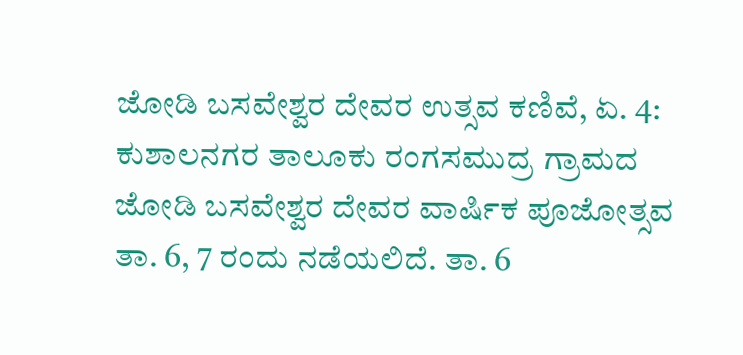ಜೋಡಿ ಬಸವೇಶ್ವರ ದೇವರ ಉತ್ಸವ ಕಣಿವೆ, ಏ. 4: ಕುಶಾಲನಗರ ತಾಲೂಕು ರಂಗಸಮುದ್ರ ಗ್ರಾಮದ ಜೋಡಿ ಬಸವೇಶ್ವರ ದೇವರ ವಾರ್ಷಿಕ ಪೂಜೋತ್ಸವ ತಾ. 6, 7 ರಂದು ನಡೆಯಲಿದೆ. ತಾ. 6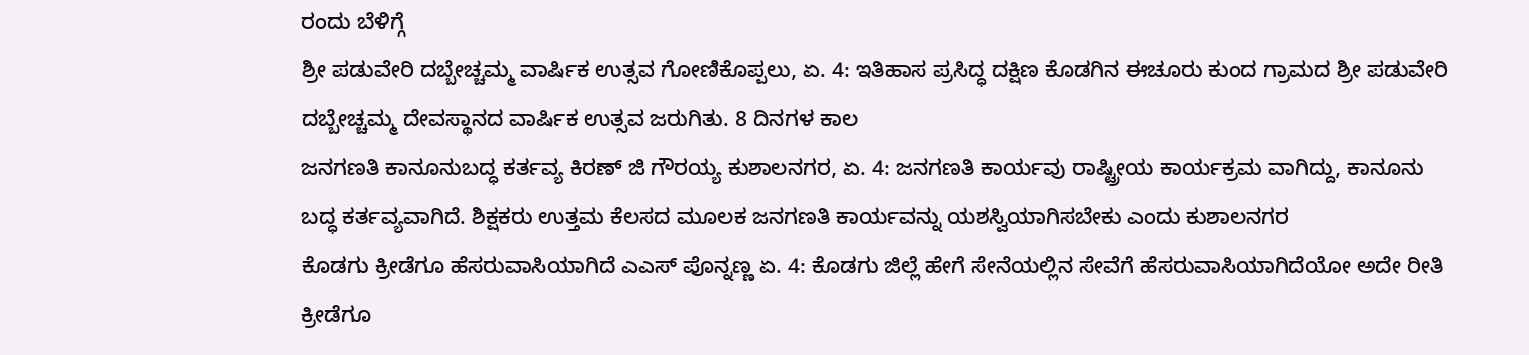ರಂದು ಬೆಳಿಗ್ಗೆ
ಶ್ರೀ ಪಡುವೇರಿ ದಬ್ಬೇಚ್ಚಮ್ಮ ವಾರ್ಷಿಕ ಉತ್ಸವ ಗೋಣಿಕೊಪ್ಪಲು, ಏ. 4: ಇತಿಹಾಸ ಪ್ರಸಿದ್ಧ ದಕ್ಷಿಣ ಕೊಡಗಿನ ಈಚೂರು ಕುಂದ ಗ್ರಾಮದ ಶ್ರೀ ಪಡುವೇರಿ ದಬ್ಬೇಚ್ಚಮ್ಮ ದೇವಸ್ಥಾನದ ವಾರ್ಷಿಕ ಉತ್ಸವ ಜರುಗಿತು. 8 ದಿನಗಳ ಕಾಲ
ಜನಗಣತಿ ಕಾನೂನುಬದ್ಧ ಕರ್ತವ್ಯ ಕಿರಣ್ ಜಿ ಗೌರಯ್ಯ ಕುಶಾಲನಗರ, ಏ. 4: ಜನಗಣತಿ ಕಾರ್ಯವು ರಾಷ್ಟ್ರೀಯ ಕಾರ್ಯಕ್ರಮ ವಾಗಿದ್ದು, ಕಾನೂನು ಬದ್ಧ ಕರ್ತವ್ಯವಾಗಿದೆ. ಶಿಕ್ಷಕರು ಉತ್ತಮ ಕೆಲಸದ ಮೂಲಕ ಜನಗಣತಿ ಕಾರ್ಯವನ್ನು ಯಶಸ್ವಿಯಾಗಿಸಬೇಕು ಎಂದು ಕುಶಾಲನಗರ
ಕೊಡಗು ಕ್ರೀಡೆಗೂ ಹೆಸರುವಾಸಿಯಾಗಿದೆ ಎಎಸ್ ಪೊನ್ನಣ್ಣ ಏ. 4: ಕೊಡಗು ಜಿಲ್ಲೆ ಹೇಗೆ ಸೇನೆಯಲ್ಲಿನ ಸೇವೆಗೆ ಹೆಸರುವಾಸಿಯಾಗಿದೆಯೋ ಅದೇ ರೀತಿ ಕ್ರೀಡೆಗೂ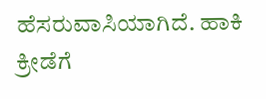ಹೆಸರುವಾಸಿಯಾಗಿದೆ. ಹಾಕಿ ಕ್ರೀಡೆಗೆ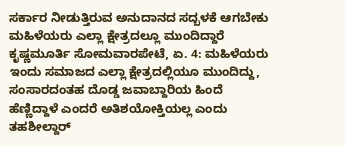ಸರ್ಕಾರ ನೀಡುತ್ತಿರುವ ಅನುದಾನದ ಸದ್ಬಳಕೆ ಆಗಬೇಕು
ಮಹಿಳೆಯರು ಎಲ್ಲಾ ಕ್ಷೇತ್ರದಲ್ಲೂ ಮುಂದಿದ್ದಾರೆ ಕೃಷ್ಣಮೂರ್ತಿ ಸೋಮವಾರಪೇಟೆ, ಏ. 4: ಮಹಿಳೆಯರು ಇಂದು ಸಮಾಜದ ಎಲ್ಲಾ ಕ್ಷೇತ್ರದಲ್ಲಿಯೂ ಮುಂದಿದ್ದು, ಸಂಸಾರದಂತಹ ದೊಡ್ಡ ಜವಾಬ್ದಾರಿಯ ಹಿಂದೆ ಹೆಣ್ಣಿದ್ದಾಳೆ ಎಂದರೆ ಅತಿಶಯೋಕ್ತಿಯಲ್ಲ ಎಂದು ತಹಶೀಲ್ದಾರ್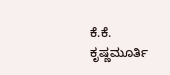ಕೆ.ಕೆ. ಕೃಷ್ಣಮೂರ್ತಿ